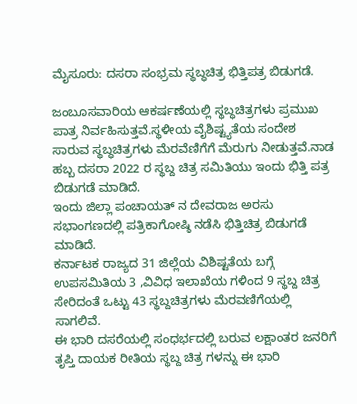ಮೈಸೂರು: ದಸರಾ ಸಂಭ್ರಮ ಸ್ಥಬ್ಧಚಿತ್ರ ಭಿತ್ತಿಪತ್ರ ಬಿಡುಗಡೆ.

ಜಂಬೂಸವಾರಿಯ ಆಕರ್ಷಣೆಯಲ್ಲಿ ಸ್ಥಬ್ಧಚಿತ್ರಗಳು ಪ್ರಮುಖ ಪಾತ್ರ ನಿರ್ವಹಿಸುತ್ತವೆ.ಸ್ಥಳೀಯ ವೈಶಿಷ್ಟ್ಯತೆಯ ಸಂದೇಶ ಸಾರುವ ಸ್ಥಬ್ಧಚಿತ್ರಗಳು ಮೆರವೆಣಿಗೆಗೆ ಮೆರುಗು ನೀಡುತ್ತವೆ.ನಾಡ ಹಬ್ಬ ದಸರಾ 2022 ರ ಸ್ಥಬ್ದ ಚಿತ್ರ ಸಮಿತಿಯು ಇಂದು ಭಿತ್ತಿ ಪತ್ರ ಬಿಡುಗಡೆ ಮಾಡಿದೆ.
ಇಂದು ಜಿಲ್ಲಾ ಪಂಚಾಯತ್ ನ ದೇವರಾಜ ಅರಸು ಸಭಾಂಗಣದಲ್ಲಿ ಪತ್ರಿಕಾಗೋಷ್ಠಿ ನಡೆಸಿ ಭಿತ್ತಿಚಿತ್ರ ಬಿಡುಗಡೆ ಮಾಡಿದೆ.
ಕರ್ನಾಟಕ ರಾಜ್ಯದ 31 ಜಿಲ್ಲೆಯ ವಿಶಿಷ್ಟತೆಯ ಬಗ್ಗೆ ಉಪಸಮಿತಿಯ 3 ,ವಿವಿಧ ಇಲಾಖೆಯ ಗಳಿಂದ 9 ಸ್ಥಬ್ದ ಚಿತ್ರ ಸೇರಿದಂತೆ ಒಟ್ಟು 43 ಸ್ಥಬ್ದಚಿತ್ರಗಳು ಮೆರವಣಿಗೆಯಲ್ಲಿ ಸಾಗಲಿವೆ.
ಈ ಭಾರಿ ದಸರೆಯಲ್ಲಿ ಸಂಧರ್ಭದಲ್ಲಿ ಬರುವ ಲಕ್ಷಾಂತರ ಜನರಿಗೆ ತೃಪ್ತಿ ದಾಯಕ ರೀತಿಯ ಸ್ಥಬ್ದ ಚಿತ್ರ ಗಳನ್ನು ಈ ಭಾರಿ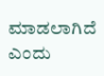ಮಾಡಲಾಗಿದೆ ಎಂದು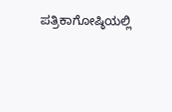ಪತ್ರಿಕಾಗೋಷ್ಠಿಯಲ್ಲಿ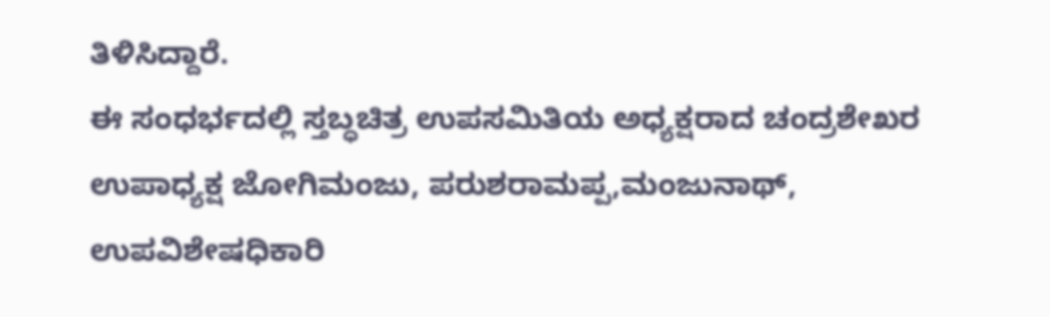ತಿಳಿಸಿದ್ದಾರೆ.
ಈ ಸಂಧರ್ಭದಲ್ಲಿ ಸ್ತಬ್ಧಚಿತ್ರ ಉಪಸಮಿತಿಯ ಅಧ್ಯಕ್ಷರಾದ ಚಂದ್ರಶೇಖರ
ಉಪಾಧ್ಯಕ್ಷ ಜೋಗಿಮಂಜು, ಪರುಶರಾಮಪ್ಪ,ಮಂಜುನಾಥ್,
ಉಪವಿಶೇಷಧಿಕಾರಿ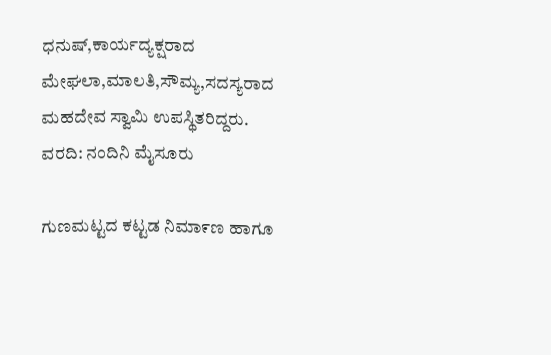ಧನುಷ್,ಕಾರ್ಯದ್ಯಕ್ಷರಾದ ಮೇಘಲಾ,ಮಾಲತಿ,ಸೌಮ್ಯ,ಸದಸ್ಯರಾದ ಮಹದೇವ ಸ್ವಾಮಿ ಉಪಸ್ಥಿತರಿದ್ದರು.
ವರದಿ: ನಂದಿನಿ ಮೈಸೂರು

ಗುಣಮಟ್ಟದ ಕಟ್ಟಡ ನಿಮಾ೯ಣ ಹಾಗೂ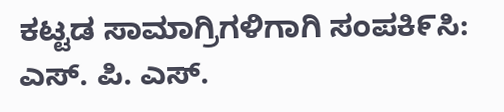ಕಟ್ಟಡ ಸಾಮಾಗ್ರಿಗಳಿಗಾಗಿ ಸಂಪಕಿ೯ಸಿ: ಎಸ್. ಪಿ. ಎಸ್.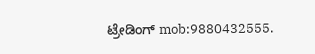ಟ್ರೇಡಿಂಗ್ mob:9880432555.